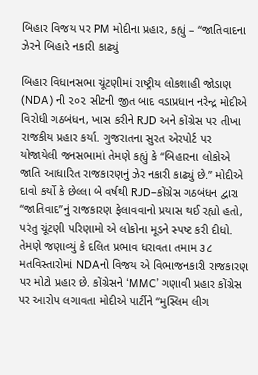બિહાર વિજય પર PM મોદીના પ્રહાર, કહ્યું – “જાતિવાદના ઝેરને બિહારે નકારી કાઢ્યું

બિહાર વિધાનસભા ચૂંટણીમાં રાષ્ટ્રીય લોકશાહી જોડાણ (NDA) ની ૨૦૨ સીટની જીત બાદ વડાપ્રધાન નરેન્દ્ર મોદીએ વિરોધી ગઠબંધન, ખાસ કરીને RJD અને કોંગ્રેસ પર તીખા રાજકીય પ્રહાર કર્યા. ગુજરાતના સુરત એરપોર્ટ પર યોજાયેલી જનસભામાં તેમણે કહ્યું કે “બિહારના લોકોએ જાતિ આધારિત રાજકારણનું ઝેર નકારી કાઢ્યું છે.” મોદીએ દાવો કર્યો કે છેલ્લા બે વર્ષથી RJD–કોંગ્રેસ ગઠબંધન દ્વારા “જાતિવાદ”નું રાજકારણ ફેલાવવાનો પ્રયાસ થઈ રહ્યો હતો, પરંતુ ચૂંટણી પરિણામો એ લોકોના મૂડને સ્પષ્ટ કરી દીધો. તેમણે જણાવ્યું કે દલિત પ્રભાવ ધરાવતા તમામ ૩૮ મતવિસ્તારોમાં NDAનો વિજય એ વિભાજનકારી રાજકારણ પર મોટો પ્રહાર છે. કોંગ્રેસને ‘MMC’ ગણાવી પ્રહાર કોંગ્રેસ પર આરોપ લગાવતા મોદીએ પાર્ટીને “મુસ્લિમ લીગ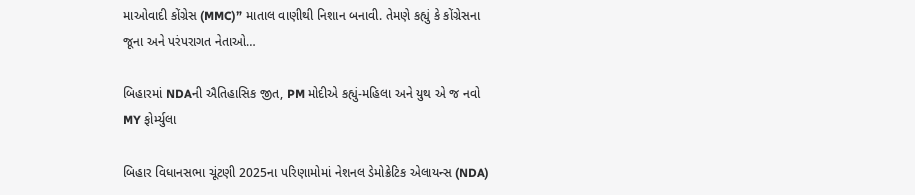માઓવાદી કોંગ્રેસ (MMC)” માતાલ વાણીથી નિશાન બનાવી. તેમણે કહ્યું કે કોંગ્રેસના જૂના અને પરંપરાગત નેતાઓ…

બિહારમાં NDAની ઐતિહાસિક જીત, PM મોદીએ કહ્યું-મહિલા અને યુથ એ જ નવો MY ફોર્મ્યુલા

બિહાર વિધાનસભા ચૂંટણી 2025ના પરિણામોમાં નેશનલ ડેમોક્રેટિક એલાયન્સ (NDA)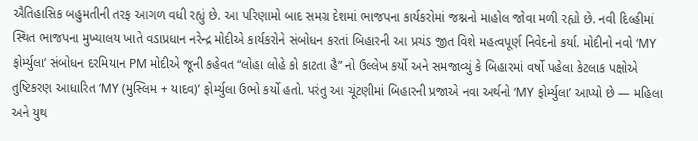ઐતિહાસિક બહુમતીની તરફ આગળ વધી રહ્યું છે. આ પરિણામો બાદ સમગ્ર દેશમાં ભાજપના કાર્યકરોમાં જશ્નનો માહોલ જોવા મળી રહ્યો છે. નવી દિલ્હીમાં સ્થિત ભાજપના મુખ્યાલય ખાતે વડાપ્રધાન નરેન્દ્ર મોદીએ કાર્યકરોને સંબોધન કરતાં બિહારની આ પ્રચંડ જીત વિશે મહત્વપૂર્ણ નિવેદનો કર્યા. મોદીનો નવો ‘MY ફોર્મ્યુલા’ સંબોધન દરમિયાન PM મોદીએ જૂની કહેવત “લોહા લોહે કો કાટતા હૈ” નો ઉલ્લેખ કર્યો અને સમજાવ્યું કે બિહારમાં વર્ષો પહેલા કેટલાક પક્ષોએ તુષ્ટિકરણ આધારિત ‘MY (મુસ્લિમ + યાદવ)’ ફોર્મ્યુલા ઉભો કર્યો હતો. પરંતુ આ ચૂંટણીમાં બિહારની પ્રજાએ નવા અર્થનો ‘MY ફોર્મ્યુલા’ આપ્યો છે — મહિલા અને યુથ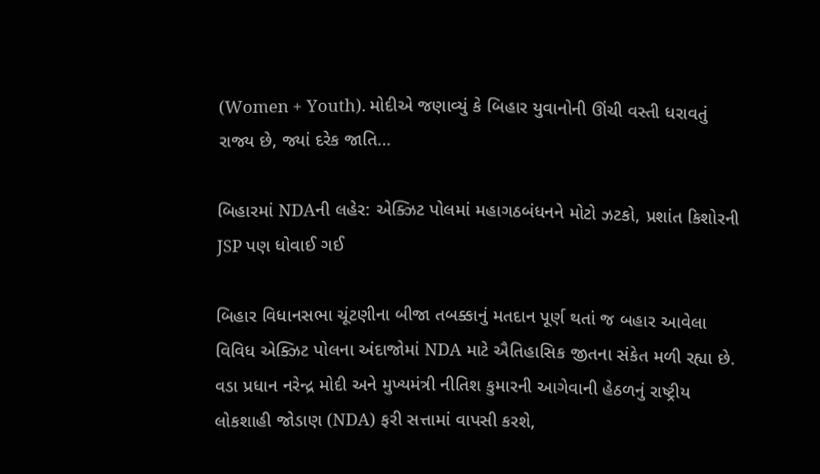(Women + Youth). મોદીએ જણાવ્યું કે બિહાર યુવાનોની ઊંચી વસ્તી ધરાવતું રાજ્ય છે, જ્યાં દરેક જાતિ…

બિહારમાં NDAની લહેર: એક્ઝિટ પોલમાં મહાગઠબંધનને મોટો ઝટકો, પ્રશાંત કિશોરની JSP પણ ધોવાઈ ગઈ

બિહાર વિધાનસભા ચૂંટણીના બીજા તબક્કાનું મતદાન પૂર્ણ થતાં જ બહાર આવેલા વિવિધ એક્ઝિટ પોલના અંદાજોમાં NDA માટે ઐતિહાસિક જીતના સંકેત મળી રહ્યા છે. વડા પ્રધાન નરેન્દ્ર મોદી અને મુખ્યમંત્રી નીતિશ કુમારની આગેવાની હેઠળનું રાષ્ટ્રીય લોકશાહી જોડાણ (NDA) ફરી સત્તામાં વાપસી કરશે,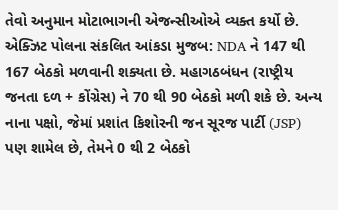તેવો અનુમાન મોટાભાગની એજન્સીઓએ વ્યક્ત કર્યો છે. એક્ઝિટ પોલના સંકલિત આંકડા મુજબ: NDA ને 147 થી 167 બેઠકો મળવાની શક્યતા છે. મહાગઠબંધન (રાષ્ટ્રીય જનતા દળ + કોંગ્રેસ) ને 70 થી 90 બેઠકો મળી શકે છે. અન્ય નાના પક્ષો, જેમાં પ્રશાંત કિશોરની જન સૂરજ પાર્ટી (JSP) પણ શામેલ છે, તેમને 0 થી 2 બેઠકો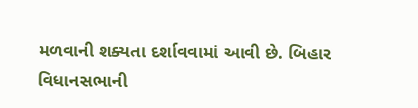મળવાની શક્યતા દર્શાવવામાં આવી છે. બિહાર વિધાનસભાની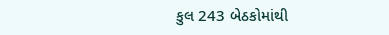કુલ 243 બેઠકોમાંથી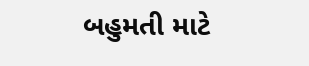બહુમતી માટે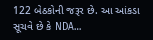122 બેઠકોની જરૂર છે. આ આંકડા સૂચવે છે કે NDA…